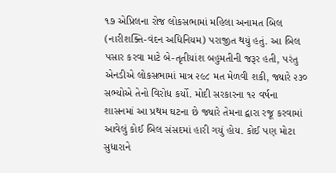૧૭ એપ્રિલના રોજ લોકસભામાં મહિલા અનામત બિલ (નારીશક્તિ-વંદન અધિનિયમ) પરાજીત થયું હતું. આ બિલ પસાર કરવા માટે બે-તૃતીયાંશ બહુમતીની જરૂર હતી, પરંતુ એનડીએ લોકસભામાં માત્ર ૨૯૮ મત મેળવી શકી, જ્યારે ૨૩૦ સભ્યોએ તેનો વિરોધ કર્યો. મોદી સરકારના ૧૨ વર્ષના શાસનમાં આ પ્રથમ ઘટના છે જ્યારે તેમના દ્વારા રજૂ કરવામાં આવેલું કોઈ બિલ સંસદમાં હારી ગયું હોય. કોઈ પણ મોટા સુધારાને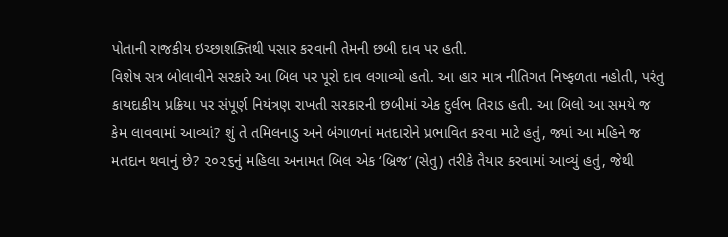પોતાની રાજકીય ઇચ્છાશક્તિથી પસાર કરવાની તેમની છબી દાવ પર હતી.
વિશેષ સત્ર બોલાવીને સરકારે આ બિલ પર પૂરો દાવ લગાવ્યો હતો. આ હાર માત્ર નીતિગત નિષ્ફળતા નહોતી, પરંતુ કાયદાકીય પ્રક્રિયા પર સંપૂર્ણ નિયંત્રણ રાખતી સરકારની છબીમાં એક દુર્લભ તિરાડ હતી. આ બિલો આ સમયે જ કેમ લાવવામાં આવ્યાં? શું તે તમિલનાડુ અને બંગાળનાં મતદારોને પ્રભાવિત કરવા માટે હતું, જ્યાં આ મહિને જ મતદાન થવાનું છે? ૨૦૨૬નું મહિલા અનામત બિલ એક ‘બ્રિજ’ (સેતુ) તરીકે તૈયાર કરવામાં આવ્યું હતું, જેથી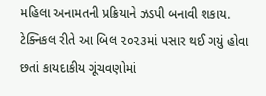મહિલા અનામતની પ્રક્રિયાને ઝડપી બનાવી શકાય. ટેક્નિકલ રીતે આ બિલ ૨૦૨૩માં પસાર થઈ ગયું હોવા છતાં કાયદાકીય ગૂંચવણોમાં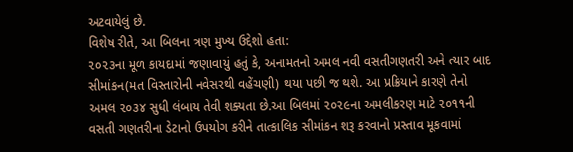અટવાયેલું છે.
વિશેષ રીતે, આ બિલના ત્રણ મુખ્ય ઉદ્દેશો હતા:
૨૦૨૩ના મૂળ કાયદામાં જણાવાયું હતું કે, અનામતનો અમલ નવી વસતીગણતરી અને ત્યાર બાદ સીમાંકન(મત વિસ્તારોની નવેસરથી વહેંચણી) થયા પછી જ થશે. આ પ્રક્રિયાને કારણે તેનો અમલ ૨૦૩૪ સુધી લંબાય તેવી શક્યતા છે.આ બિલમાં ૨૦૨૯ના અમલીકરણ માટે ૨૦૧૧ની વસતી ગણતરીના ડેટાનો ઉપયોગ કરીને તાત્કાલિક સીમાંકન શરૂ કરવાનો પ્રસ્તાવ મૂકવામાં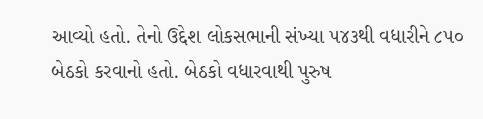આવ્યો હતો. તેનો ઉદ્દેશ લોકસભાની સંખ્યા ૫૪૩થી વધારીને ૮૫૦ બેઠકો કરવાનો હતો. બેઠકો વધારવાથી પુરુષ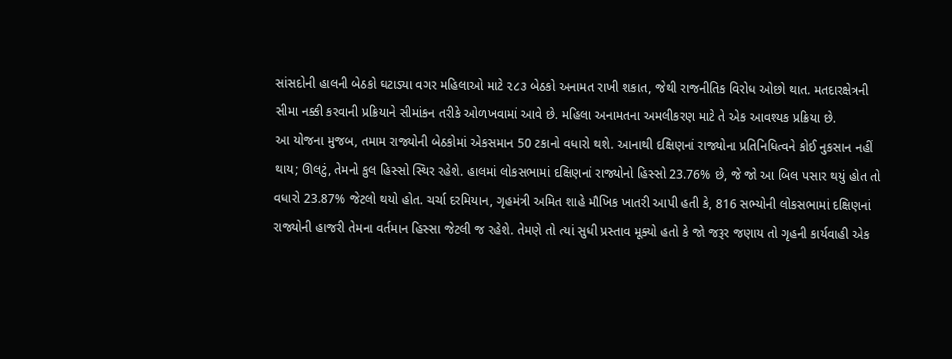સાંસદોની હાલની બેઠકો ઘટાડ્યા વગર મહિલાઓ માટે ૨૮૩ બેઠકો અનામત રાખી શકાત, જેથી રાજનીતિક વિરોધ ઓછો થાત. મતદારક્ષેત્રની સીમા નક્કી કરવાની પ્રક્રિયાને સીમાંકન તરીકે ઓળખવામાં આવે છે. મહિલા અનામતના અમલીકરણ માટે તે એક આવશ્યક પ્રક્રિયા છે.
આ યોજના મુજબ, તમામ રાજ્યોની બેઠકોમાં એકસમાન 50 ટકાનો વધારો થશે. આનાથી દક્ષિણનાં રાજ્યોના પ્રતિનિધિત્વને કોઈ નુકસાન નહીં થાય; ઊલટું, તેમનો કુલ હિસ્સો સ્થિર રહેશે. હાલમાં લોકસભામાં દક્ષિણનાં રાજ્યોનો હિસ્સો 23.76% છે, જે જો આ બિલ પસાર થયું હોત તો વધારો 23.87% જેટલો થયો હોત. ચર્ચા દરમિયાન, ગૃહમંત્રી અમિત શાહે મૌખિક ખાતરી આપી હતી કે, 816 સભ્યોની લોકસભામાં દક્ષિણનાં રાજ્યોની હાજરી તેમના વર્તમાન હિસ્સા જેટલી જ રહેશે. તેમણે તો ત્યાં સુધી પ્રસ્તાવ મૂક્યો હતો કે જો જરૂર જણાય તો ગૃહની કાર્યવાહી એક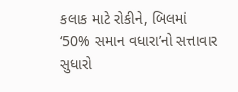કલાક માટે રોકીને, બિલમાં ‘50% સમાન વધારા’નો સત્તાવાર સુધારો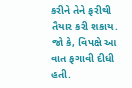કરીને તેને ફરીથી તૈયાર કરી શકાય.
જો કે, વિપક્ષે આ વાત ફગાવી દીધી હતી.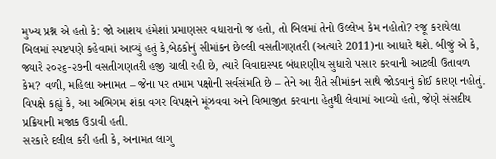મુખ્ય પ્રશ્ન એ હતો કે: જો આશય હંમેશાં પ્રમાણસર વધારાનો જ હતો, તો બિલમાં તેનો ઉલ્લેખ કેમ નહોતો? રજૂ કરાયેલા બિલમાં સ્પષ્ટપણે કહેવામાં આવ્યું હતું કે,બેઠકોનું સીમાંકન છેલ્લી વસતીગણતરી (અત્યારે 2011)ના આધારે થશે. બીજું એ કે, જ્યારે ૨૦૨૬-૨૭ની વસતીગણતરી હજી ચાલી રહી છે, ત્યારે વિવાદાસ્પદ બંધારણીય સુધારો પસાર કરવાની આટલી ઉતાવળ કેમ? વળી, મહિલા અનામત – જેના પર તમામ પક્ષોની સર્વસંમતિ છે – તેને આ રીતે સીમાંકન સાથે જોડવાનું કોઈ કારણ નહોતું. વિપક્ષે કહ્યું કે, આ અભિગમ શંકા વગર વિપક્ષને મૂંઝવવા અને વિભાજીત કરવાના હેતુથી લેવામાં આવ્યો હતો, જેણે સંસદીય પ્રક્રિયાની મજાક ઉડાવી હતી.
સરકારે દલીલ કરી હતી કે, અનામત લાગુ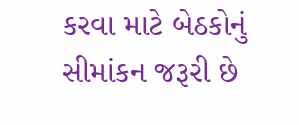કરવા માટે બેઠકોનું સીમાંકન જરૂરી છે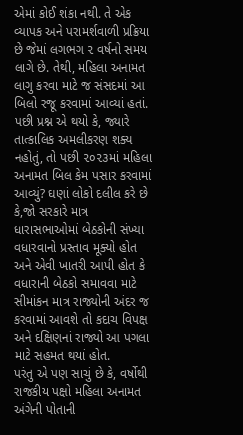એમાં કોઈ શંકા નથી. તે એક વ્યાપક અને પરામર્શવાળી પ્રક્રિયા છે જેમાં લગભગ ૨ વર્ષનો સમય લાગે છે. તેથી, મહિલા અનામત લાગુ કરવા માટે જ સંસદમાં આ બિલો રજૂ કરવામાં આવ્યાં હતાં. પછી પ્રશ્ન એ થયો કે, જ્યારે તાત્કાલિક અમલીકરણ શક્ય નહોતું, તો પછી ૨૦૨૩માં મહિલા અનામત બિલ કેમ પસાર કરવામાં આવ્યું? ઘણાં લોકો દલીલ કરે છે કે,જો સરકારે માત્ર ધારાસભાઓમાં બેઠકોની સંખ્યા વધારવાનો પ્રસ્તાવ મૂક્યો હોત અને એવી ખાતરી આપી હોત કે વધારાની બેઠકો સમાવવા માટે સીમાંકન માત્ર રાજ્યોની અંદર જ કરવામાં આવશે તો કદાચ વિપક્ષ અને દક્ષિણનાં રાજ્યો આ પગલા માટે સહમત થયાં હોત.
પરંતુ એ પણ સાચું છે કે, વર્ષોથી રાજકીય પક્ષો મહિલા અનામત અંગેની પોતાની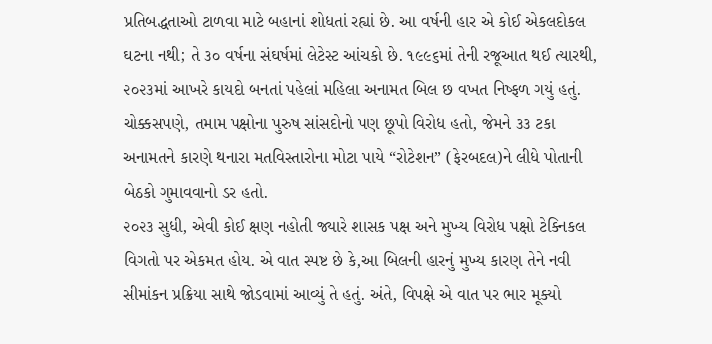પ્રતિબદ્ધતાઓ ટાળવા માટે બહાનાં શોધતાં રહ્યાં છે. આ વર્ષની હાર એ કોઈ એકલદોકલ ઘટના નથી; તે ૩૦ વર્ષના સંઘર્ષમાં લેટેસ્ટ આંચકો છે. ૧૯૯૬માં તેની રજૂઆત થઈ ત્યારથી, ૨૦૨૩માં આખરે કાયદો બનતાં પહેલાં મહિલા અનામત બિલ છ વખત નિષ્ફળ ગયું હતું. ચોક્કસપણે, તમામ પક્ષોના પુરુષ સાંસદોનો પણ છૂપો વિરોધ હતો, જેમને ૩૩ ટકા અનામતને કારણે થનારા મતવિસ્તારોના મોટા પાયે “રોટેશન” (ફેરબદલ)ને લીધે પોતાની બેઠકો ગુમાવવાનો ડર હતો.
૨૦૨૩ સુધી, એવી કોઈ ક્ષણ નહોતી જ્યારે શાસક પક્ષ અને મુખ્ય વિરોધ પક્ષો ટેક્નિકલ વિગતો પર એકમત હોય. એ વાત સ્પષ્ટ છે કે,આ બિલની હારનું મુખ્ય કારણ તેને નવી સીમાંકન પ્રક્રિયા સાથે જોડવામાં આવ્યું તે હતું. અંતે, વિપક્ષે એ વાત પર ભાર મૂક્યો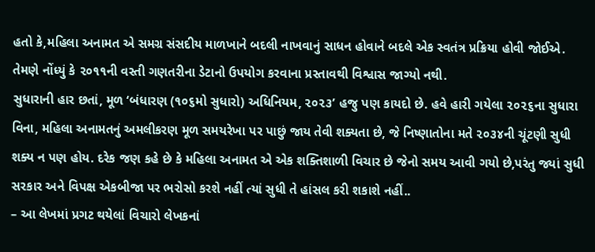હતો કે,મહિલા અનામત એ સમગ્ર સંસદીય માળખાને બદલી નાખવાનું સાધન હોવાને બદલે એક સ્વતંત્ર પ્રક્રિયા હોવી જોઈએ. તેમણે નોંધ્યું કે ૨૦૧૧ની વસ્તી ગણતરીના ડેટાનો ઉપયોગ કરવાના પ્રસ્તાવથી વિશ્વાસ જાગ્યો નથી.
સુધારાની હાર છતાં, મૂળ ‘બંધારણ (૧૦૬મો સુધારો) અધિનિયમ, ૨૦૨૩’ હજુ પણ કાયદો છે. હવે હારી ગયેલા ૨૦૨૬ના સુધારા વિના, મહિલા અનામતનું અમલીકરણ મૂળ સમયરેખા પર પાછું જાય તેવી શક્યતા છે, જે નિષ્ણાતોના મતે ૨૦૩૪ની ચૂંટણી સુધી શક્ય ન પણ હોય. દરેક જણ કહે છે કે મહિલા અનામત એ એક શક્તિશાળી વિચાર છે જેનો સમય આવી ગયો છે,પરંતુ જ્યાં સુધી સરકાર અને વિપક્ષ એકબીજા પર ભરોસો કરશે નહીં ત્યાં સુધી તે હાંસલ કરી શકાશે નહીં..
– આ લેખમાં પ્રગટ થયેલાં વિચારો લેખકનાં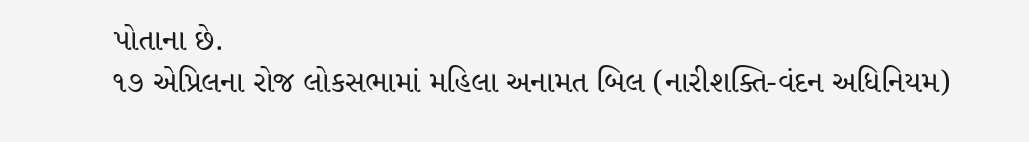પોતાના છે.
૧૭ એપ્રિલના રોજ લોકસભામાં મહિલા અનામત બિલ (નારીશક્તિ-વંદન અધિનિયમ)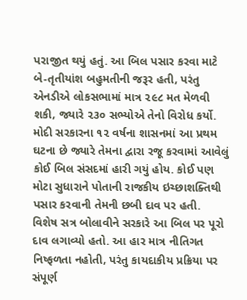પરાજીત થયું હતું. આ બિલ પસાર કરવા માટે બે-તૃતીયાંશ બહુમતીની જરૂર હતી, પરંતુ એનડીએ લોકસભામાં માત્ર ૨૯૮ મત મેળવી શકી, જ્યારે ૨૩૦ સભ્યોએ તેનો વિરોધ કર્યો. મોદી સરકારના ૧૨ વર્ષના શાસનમાં આ પ્રથમ ઘટના છે જ્યારે તેમના દ્વારા રજૂ કરવામાં આવેલું કોઈ બિલ સંસદમાં હારી ગયું હોય. કોઈ પણ મોટા સુધારાને પોતાની રાજકીય ઇચ્છાશક્તિથી પસાર કરવાની તેમની છબી દાવ પર હતી.
વિશેષ સત્ર બોલાવીને સરકારે આ બિલ પર પૂરો દાવ લગાવ્યો હતો. આ હાર માત્ર નીતિગત નિષ્ફળતા નહોતી, પરંતુ કાયદાકીય પ્રક્રિયા પર સંપૂર્ણ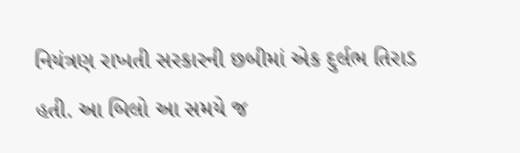નિયંત્રણ રાખતી સરકારની છબીમાં એક દુર્લભ તિરાડ હતી. આ બિલો આ સમયે જ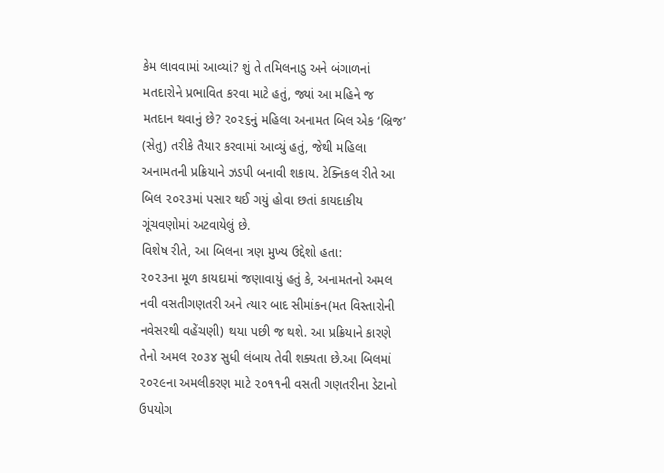કેમ લાવવામાં આવ્યાં? શું તે તમિલનાડુ અને બંગાળનાં મતદારોને પ્રભાવિત કરવા માટે હતું, જ્યાં આ મહિને જ મતદાન થવાનું છે? ૨૦૨૬નું મહિલા અનામત બિલ એક ‘બ્રિજ’ (સેતુ) તરીકે તૈયાર કરવામાં આવ્યું હતું, જેથી મહિલા અનામતની પ્રક્રિયાને ઝડપી બનાવી શકાય. ટેક્નિકલ રીતે આ બિલ ૨૦૨૩માં પસાર થઈ ગયું હોવા છતાં કાયદાકીય ગૂંચવણોમાં અટવાયેલું છે.
વિશેષ રીતે, આ બિલના ત્રણ મુખ્ય ઉદ્દેશો હતા:
૨૦૨૩ના મૂળ કાયદામાં જણાવાયું હતું કે, અનામતનો અમલ નવી વસતીગણતરી અને ત્યાર બાદ સીમાંકન(મત વિસ્તારોની નવેસરથી વહેંચણી) થયા પછી જ થશે. આ પ્રક્રિયાને કારણે તેનો અમલ ૨૦૩૪ સુધી લંબાય તેવી શક્યતા છે.આ બિલમાં ૨૦૨૯ના અમલીકરણ માટે ૨૦૧૧ની વસતી ગણતરીના ડેટાનો ઉપયોગ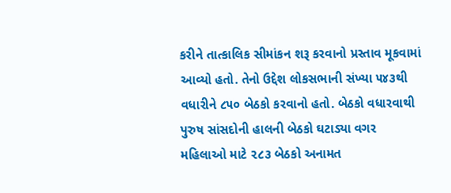કરીને તાત્કાલિક સીમાંકન શરૂ કરવાનો પ્રસ્તાવ મૂકવામાં આવ્યો હતો. તેનો ઉદ્દેશ લોકસભાની સંખ્યા ૫૪૩થી વધારીને ૮૫૦ બેઠકો કરવાનો હતો. બેઠકો વધારવાથી પુરુષ સાંસદોની હાલની બેઠકો ઘટાડ્યા વગર મહિલાઓ માટે ૨૮૩ બેઠકો અનામત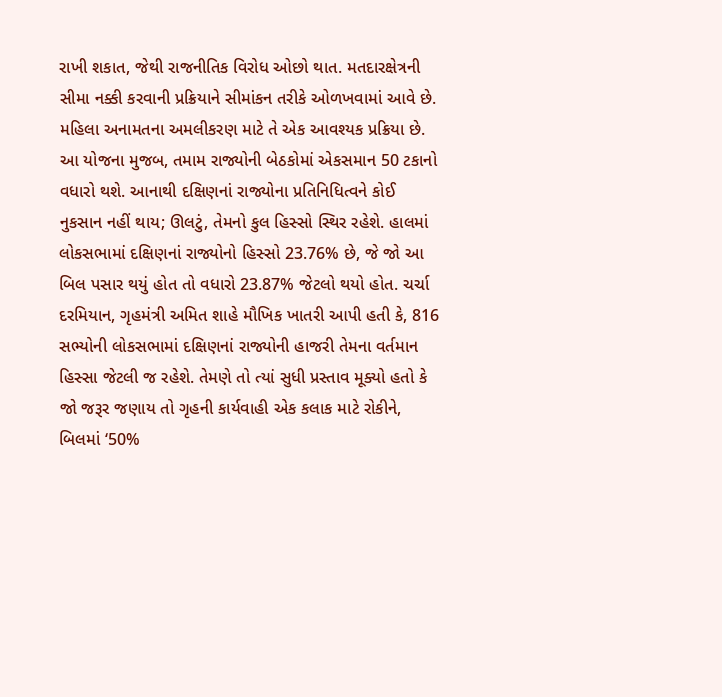રાખી શકાત, જેથી રાજનીતિક વિરોધ ઓછો થાત. મતદારક્ષેત્રની સીમા નક્કી કરવાની પ્રક્રિયાને સીમાંકન તરીકે ઓળખવામાં આવે છે. મહિલા અનામતના અમલીકરણ માટે તે એક આવશ્યક પ્રક્રિયા છે.
આ યોજના મુજબ, તમામ રાજ્યોની બેઠકોમાં એકસમાન 50 ટકાનો વધારો થશે. આનાથી દક્ષિણનાં રાજ્યોના પ્રતિનિધિત્વને કોઈ નુકસાન નહીં થાય; ઊલટું, તેમનો કુલ હિસ્સો સ્થિર રહેશે. હાલમાં લોકસભામાં દક્ષિણનાં રાજ્યોનો હિસ્સો 23.76% છે, જે જો આ બિલ પસાર થયું હોત તો વધારો 23.87% જેટલો થયો હોત. ચર્ચા દરમિયાન, ગૃહમંત્રી અમિત શાહે મૌખિક ખાતરી આપી હતી કે, 816 સભ્યોની લોકસભામાં દક્ષિણનાં રાજ્યોની હાજરી તેમના વર્તમાન હિસ્સા જેટલી જ રહેશે. તેમણે તો ત્યાં સુધી પ્રસ્તાવ મૂક્યો હતો કે જો જરૂર જણાય તો ગૃહની કાર્યવાહી એક કલાક માટે રોકીને, બિલમાં ‘50%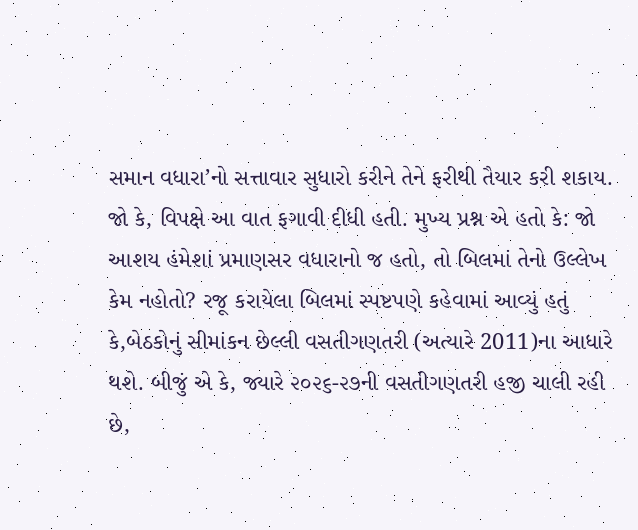સમાન વધારા’નો સત્તાવાર સુધારો કરીને તેને ફરીથી તૈયાર કરી શકાય.
જો કે, વિપક્ષે આ વાત ફગાવી દીધી હતી. મુખ્ય પ્રશ્ન એ હતો કે: જો આશય હંમેશાં પ્રમાણસર વધારાનો જ હતો, તો બિલમાં તેનો ઉલ્લેખ કેમ નહોતો? રજૂ કરાયેલા બિલમાં સ્પષ્ટપણે કહેવામાં આવ્યું હતું કે,બેઠકોનું સીમાંકન છેલ્લી વસતીગણતરી (અત્યારે 2011)ના આધારે થશે. બીજું એ કે, જ્યારે ૨૦૨૬-૨૭ની વસતીગણતરી હજી ચાલી રહી છે,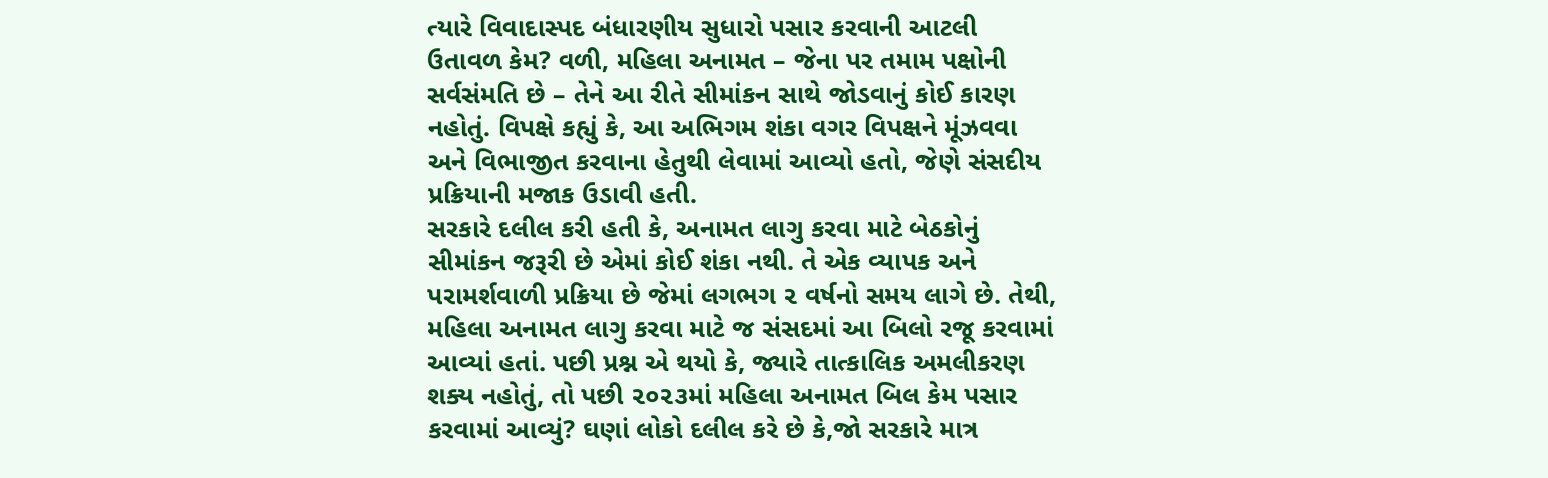ત્યારે વિવાદાસ્પદ બંધારણીય સુધારો પસાર કરવાની આટલી ઉતાવળ કેમ? વળી, મહિલા અનામત – જેના પર તમામ પક્ષોની સર્વસંમતિ છે – તેને આ રીતે સીમાંકન સાથે જોડવાનું કોઈ કારણ નહોતું. વિપક્ષે કહ્યું કે, આ અભિગમ શંકા વગર વિપક્ષને મૂંઝવવા અને વિભાજીત કરવાના હેતુથી લેવામાં આવ્યો હતો, જેણે સંસદીય પ્રક્રિયાની મજાક ઉડાવી હતી.
સરકારે દલીલ કરી હતી કે, અનામત લાગુ કરવા માટે બેઠકોનું સીમાંકન જરૂરી છે એમાં કોઈ શંકા નથી. તે એક વ્યાપક અને પરામર્શવાળી પ્રક્રિયા છે જેમાં લગભગ ૨ વર્ષનો સમય લાગે છે. તેથી, મહિલા અનામત લાગુ કરવા માટે જ સંસદમાં આ બિલો રજૂ કરવામાં આવ્યાં હતાં. પછી પ્રશ્ન એ થયો કે, જ્યારે તાત્કાલિક અમલીકરણ શક્ય નહોતું, તો પછી ૨૦૨૩માં મહિલા અનામત બિલ કેમ પસાર કરવામાં આવ્યું? ઘણાં લોકો દલીલ કરે છે કે,જો સરકારે માત્ર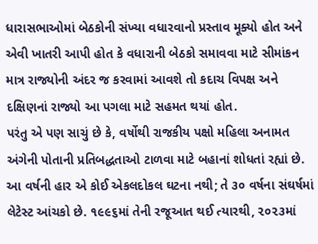ધારાસભાઓમાં બેઠકોની સંખ્યા વધારવાનો પ્રસ્તાવ મૂક્યો હોત અને એવી ખાતરી આપી હોત કે વધારાની બેઠકો સમાવવા માટે સીમાંકન માત્ર રાજ્યોની અંદર જ કરવામાં આવશે તો કદાચ વિપક્ષ અને દક્ષિણનાં રાજ્યો આ પગલા માટે સહમત થયાં હોત.
પરંતુ એ પણ સાચું છે કે, વર્ષોથી રાજકીય પક્ષો મહિલા અનામત અંગેની પોતાની પ્રતિબદ્ધતાઓ ટાળવા માટે બહાનાં શોધતાં રહ્યાં છે. આ વર્ષની હાર એ કોઈ એકલદોકલ ઘટના નથી; તે ૩૦ વર્ષના સંઘર્ષમાં લેટેસ્ટ આંચકો છે. ૧૯૯૬માં તેની રજૂઆત થઈ ત્યારથી, ૨૦૨૩માં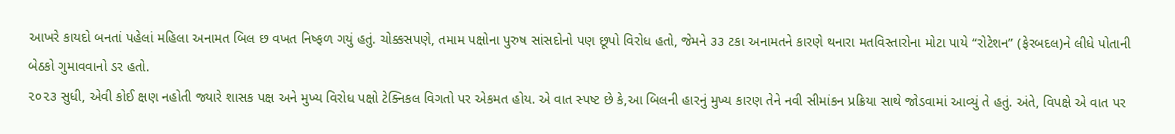આખરે કાયદો બનતાં પહેલાં મહિલા અનામત બિલ છ વખત નિષ્ફળ ગયું હતું. ચોક્કસપણે, તમામ પક્ષોના પુરુષ સાંસદોનો પણ છૂપો વિરોધ હતો, જેમને ૩૩ ટકા અનામતને કારણે થનારા મતવિસ્તારોના મોટા પાયે “રોટેશન” (ફેરબદલ)ને લીધે પોતાની બેઠકો ગુમાવવાનો ડર હતો.
૨૦૨૩ સુધી, એવી કોઈ ક્ષણ નહોતી જ્યારે શાસક પક્ષ અને મુખ્ય વિરોધ પક્ષો ટેક્નિકલ વિગતો પર એકમત હોય. એ વાત સ્પષ્ટ છે કે,આ બિલની હારનું મુખ્ય કારણ તેને નવી સીમાંકન પ્રક્રિયા સાથે જોડવામાં આવ્યું તે હતું. અંતે, વિપક્ષે એ વાત પર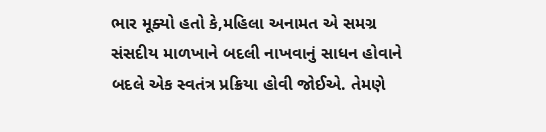ભાર મૂક્યો હતો કે,મહિલા અનામત એ સમગ્ર સંસદીય માળખાને બદલી નાખવાનું સાધન હોવાને બદલે એક સ્વતંત્ર પ્રક્રિયા હોવી જોઈએ. તેમણે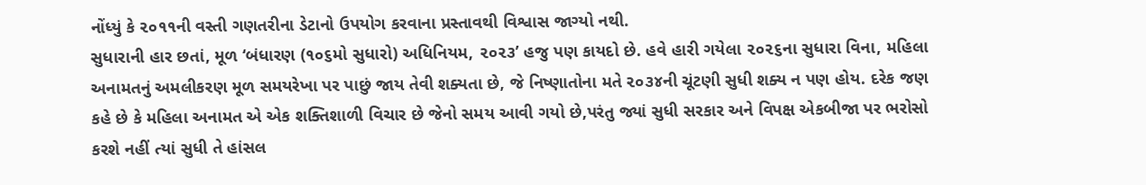નોંધ્યું કે ૨૦૧૧ની વસ્તી ગણતરીના ડેટાનો ઉપયોગ કરવાના પ્રસ્તાવથી વિશ્વાસ જાગ્યો નથી.
સુધારાની હાર છતાં, મૂળ ‘બંધારણ (૧૦૬મો સુધારો) અધિનિયમ, ૨૦૨૩’ હજુ પણ કાયદો છે. હવે હારી ગયેલા ૨૦૨૬ના સુધારા વિના, મહિલા અનામતનું અમલીકરણ મૂળ સમયરેખા પર પાછું જાય તેવી શક્યતા છે, જે નિષ્ણાતોના મતે ૨૦૩૪ની ચૂંટણી સુધી શક્ય ન પણ હોય. દરેક જણ કહે છે કે મહિલા અનામત એ એક શક્તિશાળી વિચાર છે જેનો સમય આવી ગયો છે,પરંતુ જ્યાં સુધી સરકાર અને વિપક્ષ એકબીજા પર ભરોસો કરશે નહીં ત્યાં સુધી તે હાંસલ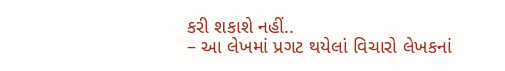કરી શકાશે નહીં..
– આ લેખમાં પ્રગટ થયેલાં વિચારો લેખકનાં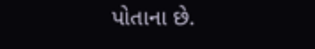પોતાના છે.